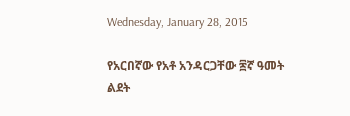Wednesday, January 28, 2015

የአርበኛው የአቶ አንዳርጋቸው ፷ኛ ዓመት ልደት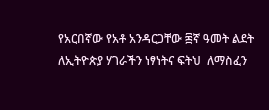የአርበኛው የአቶ አንዳርጋቸው ፷ኛ ዓመት ልደት
ለኢትዮጵያ ሃገራችን ነፃነትና ፍትህ  ለማስፈን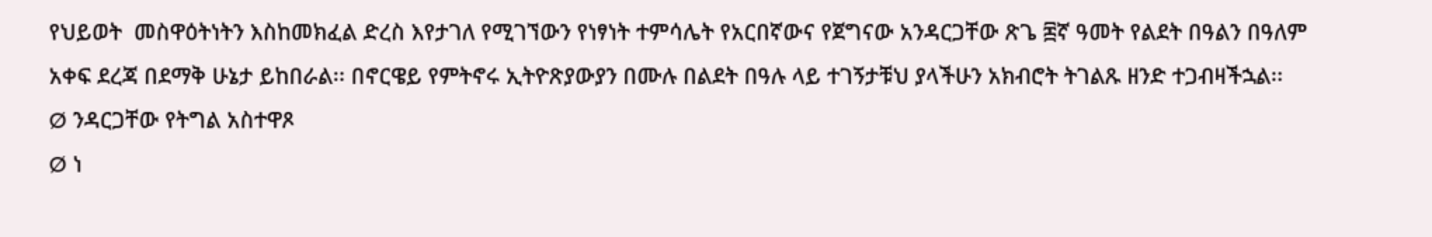የህይወት  መስዋዕትነትን እስከመክፈል ድረስ እየታገለ የሚገኘውን የነፃነት ተምሳሌት የአርበኛውና የጀግናው አንዳርጋቸው ጽጌ ፷ኛ ዓመት የልደት በዓልን በዓለም አቀፍ ደረጃ በደማቅ ሁኔታ ይከበራል፡፡ በኖርዌይ የምትኖሩ ኢትዮጽያውያን በሙሉ በልደት በዓሉ ላይ ተገኝታቹህ ያላችሁን አክብሮት ትገልጹ ዘንድ ተጋብዛችኋል፡፡
Ø ንዳርጋቸው የትግል አስተዋጾ
Ø ነ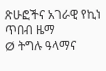ጽሁፎችና አገራዊ የኪነ ጥበብ ዜማ
Ø ትግሉ ዓላማና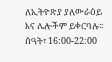ለኢትዮጽያ ያለውራዕይ እና ሌሎችም ይቀርባሉ፡፡
ሰዓት፣ 16:00-22:00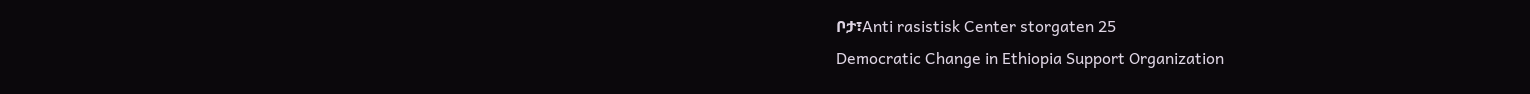ቦታ፣Anti rasistisk Center storgaten 25
Democratic Change in Ethiopia Support Organization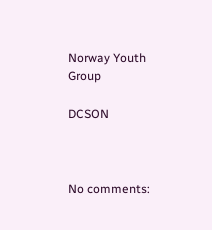Norway Youth Group

DCSON



No comments: